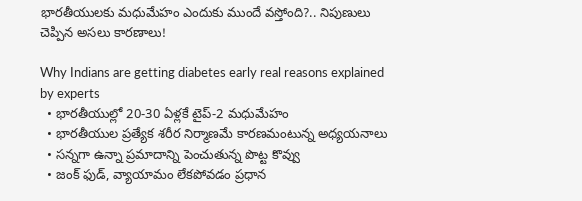భారతీయులకు మధుమేహం ఎందుకు ముందే వస్తోంది?.. నిపుణులు చెప్పిన అసలు కారణాలు!

Why Indians are getting diabetes early real reasons explained by experts
  • భారతీయుల్లో 20-30 ఏళ్లకే టైప్-2 మధుమేహం
  • భారతీయుల ప్రత్యేక శరీర నిర్మాణమే కారణమంటున్న అధ్యయనాలు
  • సన్నగా ఉన్నా ప్రమాదాన్ని పెంచుతున్న పొట్ట కొవ్వు
  • జంక్‌ ఫుడ్‌, వ్యాయామం లేకపోవడం ప్రధాన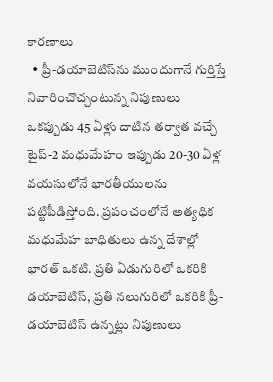కారణాలు
  • ప్రీ-డయాబెటిస్‌ను ముందుగానే గుర్తిస్తే నివారించొచ్చంటున్న నిపుణులు
ఒకప్పుడు 45 ఏళ్లు దాటిన తర్వాత వచ్చే టైప్-2 మధుమేహం ఇప్పుడు 20-30 ఏళ్ల వయసులోనే భారతీయులను పట్టిపీడిస్తోంది. ప్రపంచంలోనే అత్యధిక మధుమేహ బాధితులు ఉన్న దేశాల్లో భారత్‌ ఒకటి. ప్రతి ఏడుగురిలో ఒకరికి డయాబెటిస్‌, ప్రతి నలుగురిలో ఒకరికి ప్రీ-డయాబెటిస్‌ ఉన్నట్లు నిపుణులు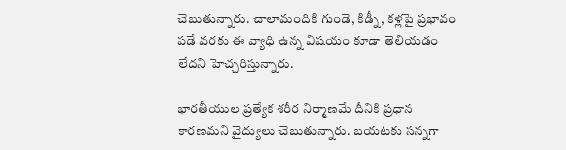చెబుతున్నారు. చాలామందికి గుండె, కిడ్నీ, కళ్లపై ప్రభావం పడే వరకు ఈ వ్యాధి ఉన్న విషయం కూడా తెలియడం లేదని హెచ్చరిస్తున్నారు.

భారతీయుల ప్రత్యేక శరీర నిర్మాణమే దీనికి ప్రధాన కారణమని వైద్యులు చెబుతున్నారు. బయటకు సన్నగా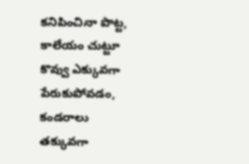కనిపించినా పొట్ట, కాలేయం చుట్టూ కొవ్వు ఎక్కువగా పేరుకుపోవడం, కండరాలు తక్కువగా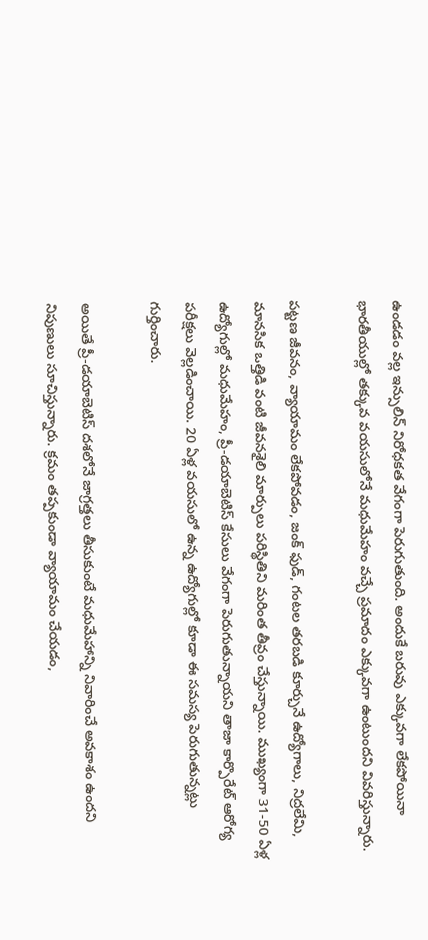ఉండడం వల్ల ఇన్సులిన్‌ నిరోధకత వేగంగా పెరుగుతుంది. అందుకే బరువు ఎక్కువగా లేకపోయినా భారతీయుల్లో తక్కువ వయసులోనే మధుమేహం వచ్చే ప్రమాదం ఎక్కువగా ఉంటుందని వివరిస్తున్నారు.

పట్టణ జీవనం, వ్యాయామం లేకపోవడం, జంక్‌ ఫుడ్‌, గంటల తరబడి కూర్చునే ఉద్యోగాలు, నిద్రలేమి, మానసిక ఒత్తిడి వంటి జీవనశైలి మార్పులు పరిస్థితిని మరింత తీవ్రం చేస్తున్నాయి. ముఖ్యంగా 31-50 ఏళ్ల ఉద్యోగుల్లో మధుమేహం, ప్రీ-డయాబెటిస్‌ కేసులు వేగంగా పెరుగుతున్నాయని తాజా కార్పొరేట్‌ ఆరోగ్య పరీక్షలు వెల్లడించాయి. 20 ఏళ్ల వయసులో ఉన్న ఉద్యోగుల్లో కూడా ఈ సమస్య పెరుగుతున్నట్లు గుర్తించారు.

అయితే ప్రీ-డయాబెటిస్‌ దశలోనే జాగ్రత్తలు తీసుకుంటే మధుమేహాన్ని నివారించే అవకాశం ఉందని నిపుణులు సూచిస్తున్నారు. క్రమం తప్పకుండా వ్యాయామం చేయడం,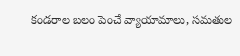కండరాల బలం పెంచే వ్యాయామాలు, సమతుల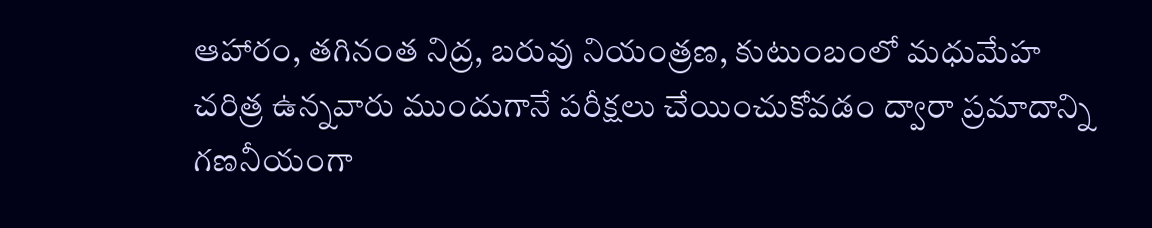ఆహారం, తగినంత నిద్ర, బరువు నియంత్రణ, కుటుంబంలో మధుమేహ చరిత్ర ఉన్నవారు ముందుగానే పరీక్షలు చేయించుకోవడం ద్వారా ప్రమాదాన్ని గణనీయంగా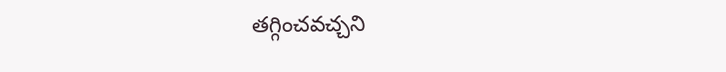తగ్గించవచ్చని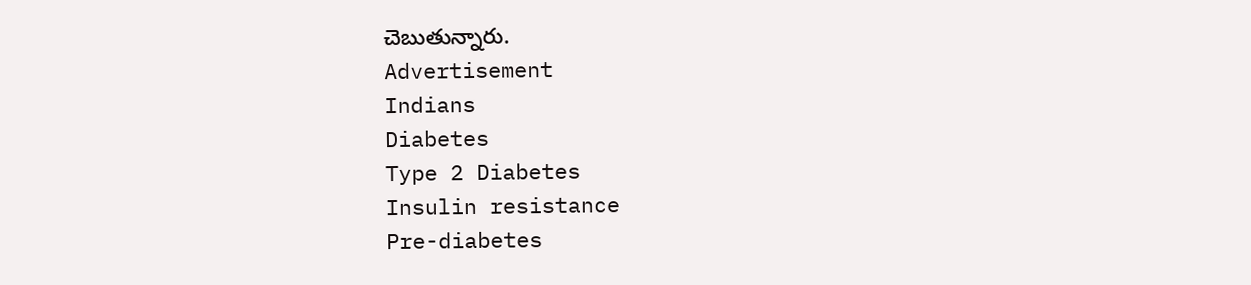చెబుతున్నారు.
Advertisement
Indians
Diabetes
Type 2 Diabetes
Insulin resistance
Pre-diabetes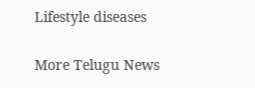Lifestyle diseases

More Telugu News